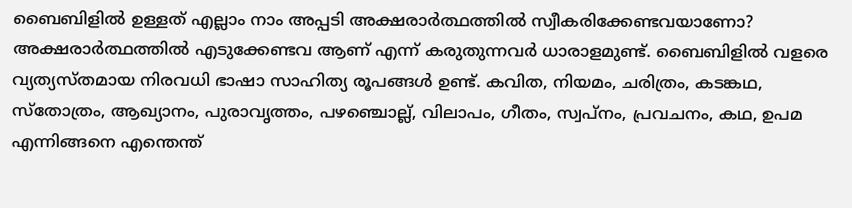ബൈബിളിൽ ഉള്ളത് എല്ലാം നാം അപ്പടി അക്ഷരാർത്ഥത്തിൽ സ്വീകരിക്കേണ്ടവയാണോ? അക്ഷരാർത്ഥത്തിൽ എടുക്കേണ്ടവ ആണ് എന്ന് കരുതുന്നവർ ധാരാളമുണ്ട്. ബൈബിളിൽ വളരെ വ്യത്യസ്തമായ നിരവധി ഭാഷാ സാഹിത്യ രൂപങ്ങൾ ഉണ്ട്. കവിത, നിയമം, ചരിത്രം, കടങ്കഥ, സ്തോത്രം, ആഖ്യാനം, പുരാവൃത്തം, പഴഞ്ചൊല്ല്, വിലാപം, ഗീതം, സ്വപ്നം, പ്രവചനം, കഥ, ഉപമ എന്നിങ്ങനെ എന്തെന്ത്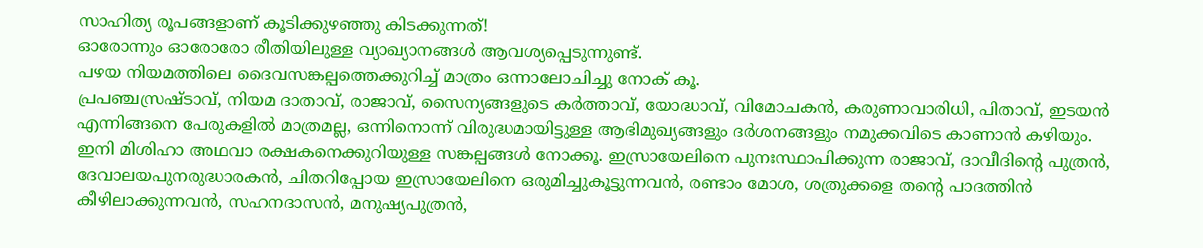സാഹിത്യ രൂപങ്ങളാണ് കൂടിക്കുഴഞ്ഞു കിടക്കുന്നത്!
ഓരോന്നും ഓരോരോ രീതിയിലുള്ള വ്യാഖ്യാനങ്ങൾ ആവശ്യപ്പെടുന്നുണ്ട്.
പഴയ നിയമത്തിലെ ദൈവസങ്കല്പത്തെക്കുറിച്ച് മാത്രം ഒന്നാലോചിച്ചു നോക് കൂ.
പ്രപഞ്ചസ്രഷ്ടാവ്, നിയമ ദാതാവ്, രാജാവ്, സൈന്യങ്ങളുടെ കർത്താവ്, യോദ്ധാവ്, വിമോചകൻ, കരുണാവാരിധി, പിതാവ്, ഇടയൻ എന്നിങ്ങനെ പേരുകളിൽ മാത്രമല്ല, ഒന്നിനൊന്ന് വിരുദ്ധമായിട്ടുള്ള ആഭിമുഖ്യങ്ങളും ദർശനങ്ങളും നമുക്കവിടെ കാണാൻ കഴിയും.
ഇനി മിശിഹാ അഥവാ രക്ഷകനെക്കുറിയുള്ള സങ്കല്പങ്ങൾ നോക്കൂ. ഇസ്രായേലിനെ പുനഃസ്ഥാപിക്കുന്ന രാജാവ്, ദാവീദിൻ്റെ പുത്രൻ, ദേവാലയപുനരുദ്ധാരകൻ, ചിതറിപ്പോയ ഇസ്രായേലിനെ ഒരുമിച്ചുകൂട്ടുന്നവൻ, രണ്ടാം മോശ, ശത്രുക്കളെ തൻ്റെ പാദത്തിൻ കീഴിലാക്കുന്നവൻ, സഹനദാസൻ, മനുഷ്യപുത്രൻ,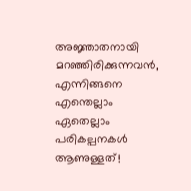അജ്ഞാതനായി മറഞ്ഞിരിക്കുന്നവൻ, എന്നിങ്ങനെ എന്തെല്ലാം ഏതെല്ലാം പരികല്പനകൾ ആണുള്ളത്!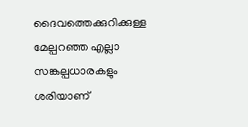ദൈവത്തെക്കുറിക്കുള്ള മേല്പറഞ്ഞ എല്ലാ സങ്കല്പധാരകളും ശരിയാണ്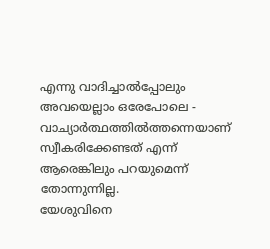എന്നു വാദിച്ചാൽപ്പോലും അവയെല്ലാം ഒരേപോലെ - വാച്യാർത്ഥത്തിൽത്തന്നെയാണ് സ്വീകരിക്കേണ്ടത് എന്ന് ആരെങ്കിലും പറയുമെന്ന് തോന്നുന്നില്ല.
യേശുവിനെ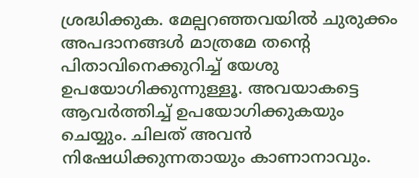ശ്രദ്ധിക്കുക. മേല്പറഞ്ഞവയിൽ ചുരുക്കം അപദാനങ്ങൾ മാത്രമേ തൻ്റെ പിതാവിനെക്കുറിച്ച് യേശു ഉപയോഗിക്കുന്നുള്ളൂ. അവയാകട്ടെ ആവർത്തിച്ച് ഉപയോഗിക്കുകയും ചെയ്യും. ചിലത് അവൻ നിഷേധിക്കുന്നതായും കാണാനാവും.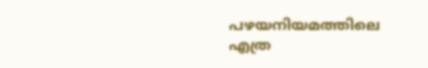പഴയനിയമത്തിലെ എത്ര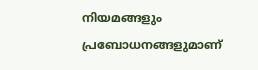നിയമങ്ങളും പ്രബോധനങ്ങളുമാണ്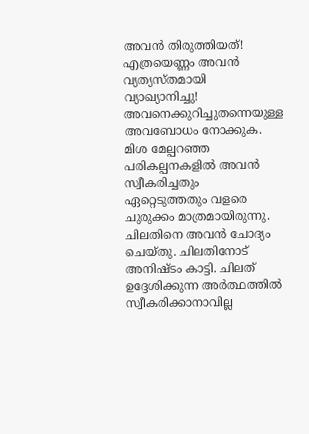അവൻ തിരുത്തിയത്! എത്രയെണ്ണം അവൻ വ്യത്യസ്തമായി വ്യാഖ്യാനിച്ചു!
അവനെക്കുറിച്ചുതന്നെയുള്ള അവബോധം നോക്കുക. മിശ മേല്പറഞ്ഞ പരികല്പനകളിൽ അവൻ സ്വീകരിച്ചതും ഏറ്റെടുത്തതും വളരെ ചുരുക്കം മാത്രമായിരുന്നു. ചിലതിനെ അവൻ ചോദ്യം ചെയ്തു. ചിലതിനോട് അനിഷ്ടം കാട്ടി. ചിലത് ഉദ്ദേശിക്കുന്ന അർത്ഥത്തിൽ സ്വീകരിക്കാനാവില്ല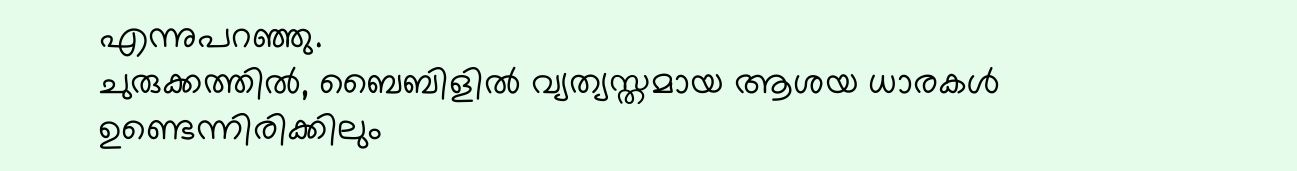എന്നുപറഞ്ഞു.
ചുരുക്കത്തിൽ, ബൈബിളിൽ വ്യത്യസ്തമായ ആശയ ധാരകൾ ഉണ്ടെന്നിരിക്കിലും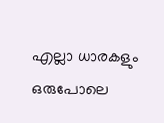എല്ലാ ധാരകളും ഒരുപോലെ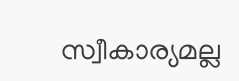സ്വീകാര്യമല്ല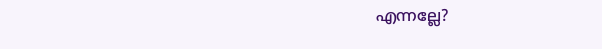എന്നല്ലേ?